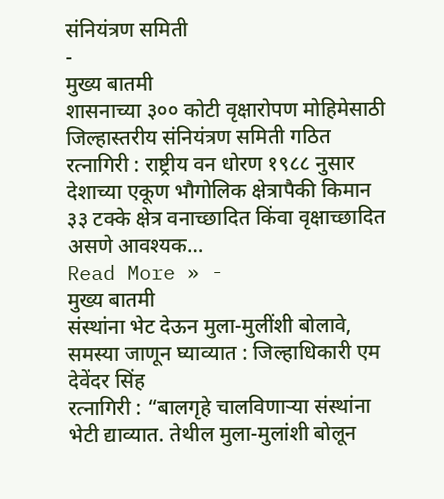संनियंत्रण समिती
-
मुख्य बातमी
शासनाच्या ३०० कोटी वृक्षारोपण मोहिमेसाठी जिल्हास्तरीय संनियंत्रण समिती गठित
रत्नागिरी : राष्ट्रीय वन धोरण १९८८ नुसार देशाच्या एकूण भौगोलिक क्षेत्रापैकी किमान ३३ टक्के क्षेत्र वनाच्छादित किंवा वृक्षाच्छादित असणे आवश्यक…
Read More » -
मुख्य बातमी
संस्थांना भेट देऊन मुला-मुलींशी बोलावे, समस्या जाणून घ्याव्यात : जिल्हाधिकारी एम देवेंदर सिंह
रत्नागिरी : “बालगृहे चालविणाऱ्या संस्थांना भेटी द्याव्यात. तेथील मुला-मुलांशी बोलून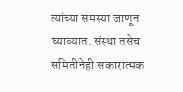त्यांच्या समस्या जाणून घ्याव्यात. संस्था तसेच समितीनेही सकारात्मक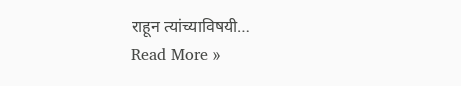राहून त्यांच्याविषयी…
Read More »